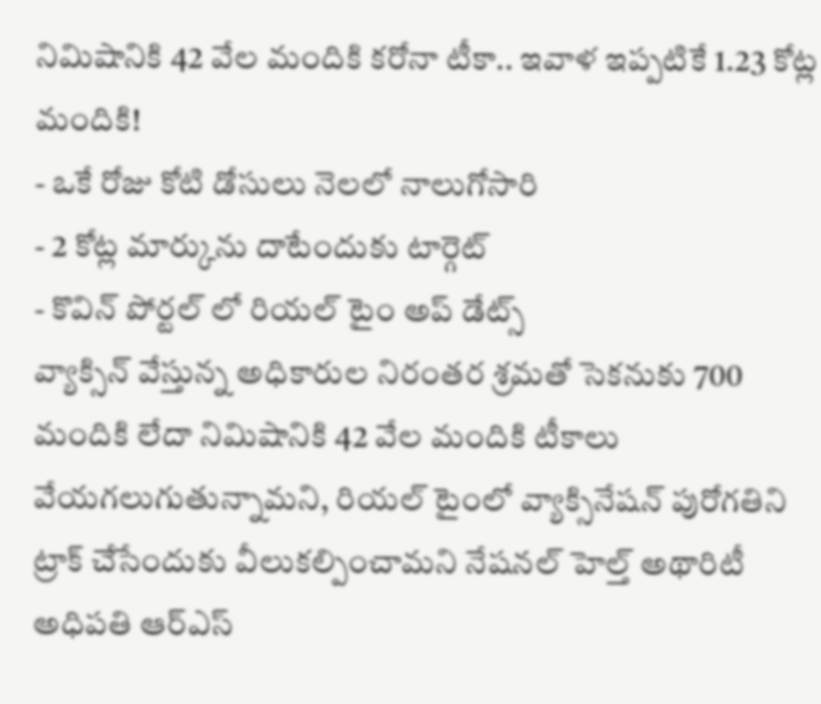నిమిషానికి 42 వేల మందికి కరోనా టీకా.. ఇవాళ ఇప్పటికే 1.23 కోట్ల మందికి!
- ఒకే రోజు కోటి డోసులు నెలలో నాలుగోసారి
- 2 కోట్ల మార్కును దాటేందుకు టార్గెట్
- కొవిన్ పోర్టల్ లో రియల్ టైం అప్ డేట్స్
వ్యాక్సిన్ వేస్తున్న అధికారుల నిరంతర శ్రమతో సెకనుకు 700 మందికి లేదా నిమిషానికి 42 వేల మందికి టీకాలు వేయగలుగుతున్నామని, రియల్ టైంలో వ్యాక్సినేషన్ పురోగతిని ట్రాక్ చేసేందుకు వీలుకల్పించామని నేషనల్ హెల్త్ అథారిటీ అధిపతి ఆర్ఎస్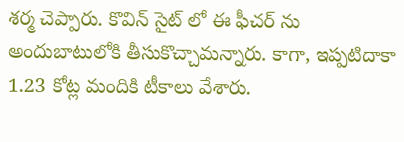శర్మ చెప్పారు. కొవిన్ సైట్ లో ఈ ఫీచర్ ను అందుబాటులోకి తీసుకొచ్చామన్నారు. కాగా, ఇప్పటిదాకా 1.23 కోట్ల మందికి టీకాలు వేశారు.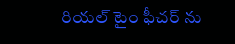రియల్ టైం ఫీచర్ ను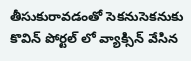తీసుకురావడంతో సెకనుసెకనుకు కొవిన్ పోర్టల్ లో వ్యాక్సిన్ వేసిన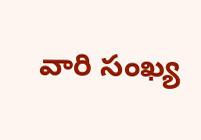వారి సంఖ్య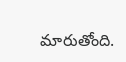మారుతోంది.